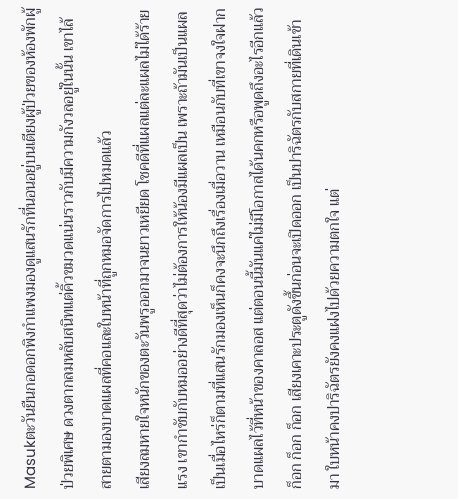Masukตะวันยืนกอดอกพิงกำแพงมองดูแสนรักที่นอนอยู่บนเตียงผู้ป่วยของห้องพักผู้ป่วยพิเศษ ดวงตากลมหลับสนิทแต่คิ้วขมวดแน่นราวกับมีความกังวลอยู่ในนั้น เขาไล้สายตามองบาดแผลที่คอและใบหน้าที่ถูกหมอจัดการไปหมดแล้ว
เสียงลมหายใจหนักของตะวันพรูออกมาจนยาวเหยียด โชคดีที่แผลแต่ละแผลไม่ได้ร้ายแรง เขากำชับกับหมออย่างดีที่สุดว่าไม่ต้องการให้น้องมีแผลเป็น เพราะถ้ามันเป็นแผลเป็นเมื่อไหร่ก็ตามที่แสนรักมองเห็นก็คงจะนึกถึงเรื่องเมื่อวาน เหมือนกับที่เขาจงใจฝากบาดแผลไว้ที่หน้าของคาลอส แต่ตอนนี้มันแค่ไม่มีโอกาสได้นคกหรือพูดถึงอะไรอีกแล้ว ก็อก ก็อก ก็อก เสียงเคาะประตูดังขึ้นก่อนจะเปิดออก เป็นปาริฉัตรกับสกายที่เดินเข้ามา ใบหน้าคงปาริฉัตรยังคงแฝงไปด้วยความตกใจ แต่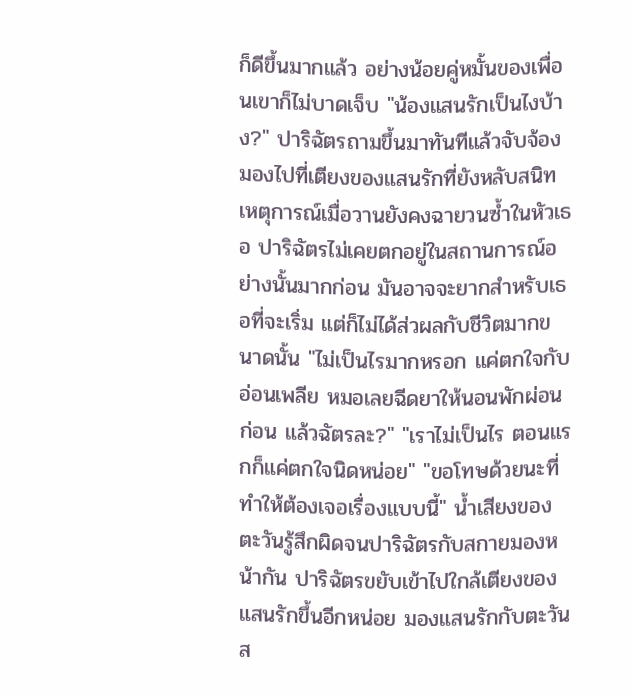ก็ดีขึ้นมากแล้ว อย่างน้อยคู่หมั้นของเพื่อนเขาก็ไม่บาดเจ็บ "น้องแสนรักเป็นไงบ้าง?" ปาริฉัตรถามขึ้นมาทันทีแล้วจับจ้องมองไปที่เตียงของแสนรักที่ยังหลับสนิท เหตุการณ์เมื่อวานยังคงฉายวนซ้ำในหัวเธอ ปาริฉัตรไม่เคยตกอยู่ในสถานการณ์อย่างนั้นมากก่อน มันอาจจะยากสำหรับเธอที่จะเริ่ม แต่ก็ไม่ได้ส่วผลกับชีวิตมากขนาดนั้น "ไม่เป็นไรมากหรอก แค่ตกใจกับอ่อนเพลีย หมอเลยฉีดยาให้นอนพักผ่อนก่อน แล้วฉัตรละ?" "เราไม่เป็นไร ตอนแรกก็แค่ตกใจนิดหน่อย" "ขอโทษด้วยนะที่ทำให้ต้องเจอเรื่องแบบนี้" น้ำเสียงของตะวันรู้สึกผิดจนปาริฉัตรกับสกายมองหน้ากัน ปาริฉัตรขยับเข้าไปใกล้เตียงของแสนรักขึ้นอีกหน่อย มองแสนรักกับตะวันส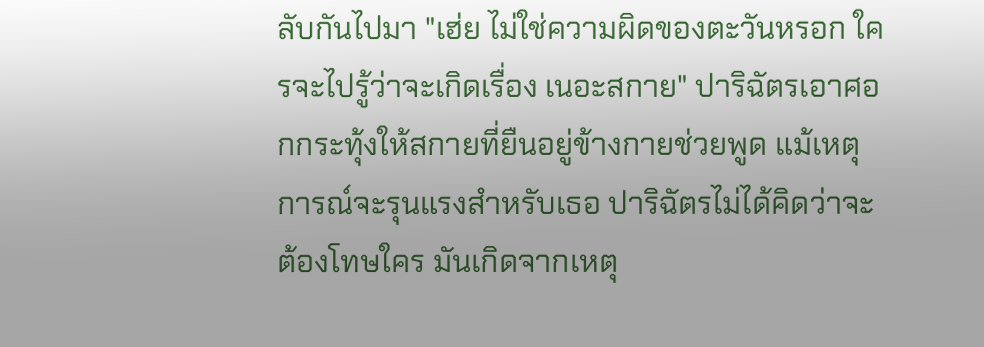ลับกันไปมา "เฮ่ย ไม่ใช่ความผิดของตะวันหรอก ใครจะไปรู้ว่าจะเกิดเรื่อง เนอะสกาย" ปาริฉัตรเอาศอกกระทุ้งให้สกายที่ยืนอยู่ข้างกายช่วยพูด แม้เหตุการณ์จะรุนแรงสำหรับเธอ ปาริฉัตรไม่ได้คิดว่าจะต้องโทษใคร มันเกิดจากเหตุ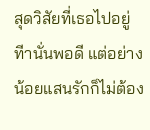สุดวิสัยที่เธอไปอยู่ทีานั่นพอดี แต่อย่างน้อยแสนรักก็ไม่ต้อง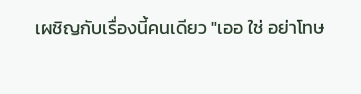เผชิญกับเรื่องนี้คนเดียว "เออ ใช่ อย่าโทษ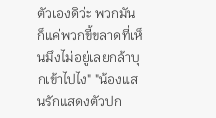ตัวเองดิว่ะ พวกมันก็แค่พวกขี้ขลาดที่เห็นมึงไม่อยู่เลยกล้าบุกเข้าไปไง" "น้องแสนรักแสดงตัวปก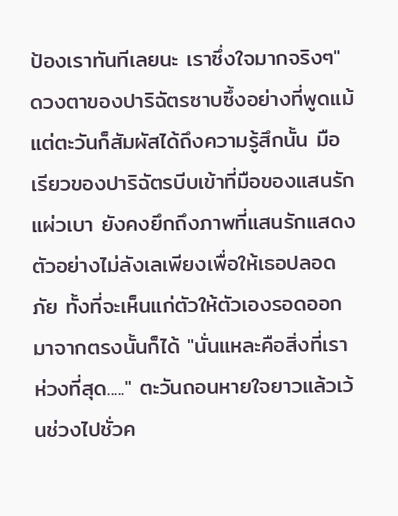ป้องเราทันทีเลยนะ เราซึ่งใจมากจริงๆ" ดวงตาของปาริฉัตรซาบซึ้งอย่างที่พูดแม้แต่ตะวันก็สัมผัสได้ถึงความรู้สึกนั้น มือเรียวของปาริฉัตรบีบเข้าที่มือของแสนรักแผ่วเบา ยังคงยึกถึงภาพที่แสนรักแสดงตัวอย่างไม่ลังเลเพียงเพื่อให้เธอปลอดภัย ทั้งที่จะเห็นแก่ตัวให้ตัวเองรอดออกมาจากตรงนั้นก็ได้ "นั่นแหละคือสิ่งที่เราห่วงที่สุด....." ตะวันถอนหายใจยาวแล้วเว้นช่วงไปชั่วค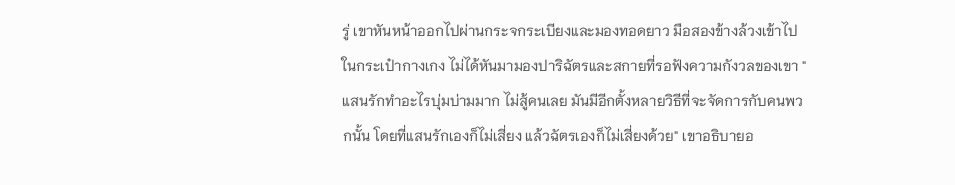รู่ เขาหันหน้าออกไปผ่านกระจกระเบียงและมองทอดยาว มือสองข้างล้วงเข้าไปในกระเป๋ากางเกง ไม่ได้หันมามองปาริฉัตรและสกายที่รอฟังความกังวลของเขา "แสนรักทำอะไรบุ่มบ่ามมาก ไม่สู้คนเลย มันมีอีกตั้งหลายวิธีที่จะจัดการกับคนพวกนั้น โดยที่แสนรักเองก็ไม่เสี่ยง แล้วฉัตรเองก็ไม่เสี่ยงด้วย" เขาอธิบายอ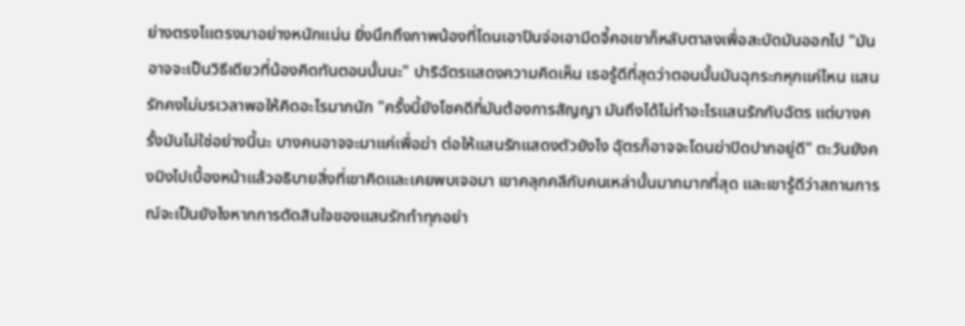ย่างตรงไแตรงมาอย่างหนักแน่น ยิ่งนึกถึงภาพน้องที่โดนเอาปืนจ่อเอามีดจี้คอเขาก็หลับตาลงเพื่อสะบัดมันออกไป "มันอาจจะเป็นวิธีเดียวที่น้องคิดทันตอนนั้นนะ" ปาริฉัตรแสดงความคิดเห็น เธอรู้ดีที่สุดว่าตอนนั้นมันฉุกระกหุกแค่ไหน แสนรักคงไม่มรเวลาพอให้คิดอะไรมากนัก "ครั้งนี้ยังโชคดีที่มันต้องการสัญญา มันถึงได้ไม่ทำอะไรแสนรักกับฉัตร แต่บางครั้งมันไม่ใช่อย่างนี้นะ บางคนอาจจะมาแค่เพื่อฆ่า ต่อให้แสนรักแสดงตัวยังไง ฉุัตรก็อาจจะโดนฆ่าปิดปากอยู่ดี" ตะวันยังคงมิงไปเบื้องหน้าแล้วอธิบายสิ่งที่เขาคิดและเคยพบเจอมา เขาคลุกคลีกับคนเหล่านั้นมากมากที่สุด และเขารู้ดีว่าสถานการณ์จะเป็นยังไงหากการตัดสินใจของแสนรักทำทุกอย่า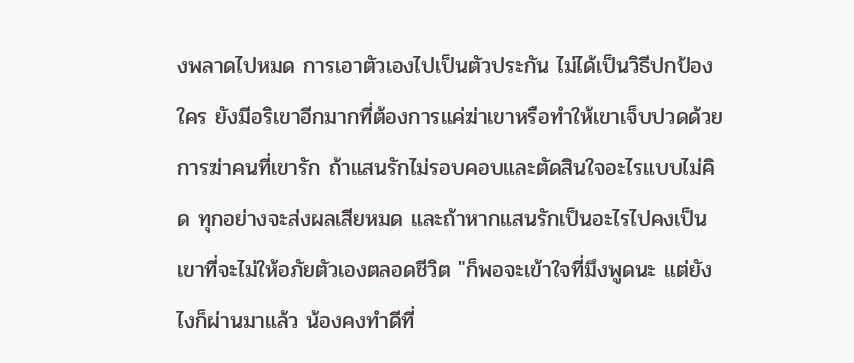งพลาดไปหมด การเอาตัวเองไปเป็นตัวประกัน ไม่ได้เป็นวิธีปกป้องใคร ยังมีอริเขาอีกมากที่ต้องการแค่ฆ่าเขาหรือทำให้เขาเจ็บปวดด้วยการฆ่าคนที่เขารัก ถ้าแสนรักไม่รอบคอบและตัดสินใจอะไรแบบไม่คิด ทุกอย่างจะส่งผลเสียหมด และถ้าหากแสนรักเป็นอะไรไปคงเป็นเขาที่จะไม่ให้อภัยตัวเองตลอดชีวิต "ก็พอจะเข้าใจที่มึงพูดนะ แต่ยังไงก็ผ่านมาแล้ว น้องคงทำดีที่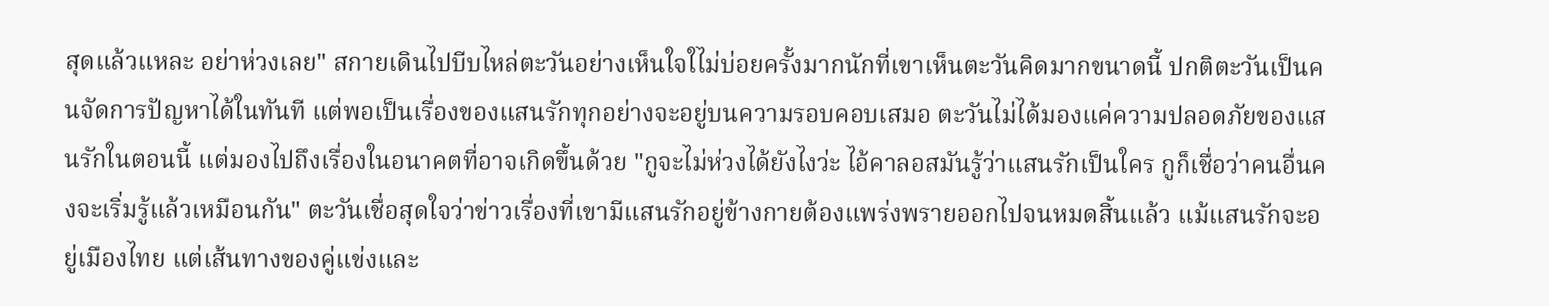สุดแล้วแหละ อย่าห่วงเลย" สกายเดินไปบีบไหล่ตะวันอย่างเห็นใจใไม่บ่อยครั้งมากนักที่เขาเห็นตะวันคิดมากขนาดนี้ ปกติตะวันเป็นคนจัดการปัญหาได้ในทันที แต่พอเป็นเรื่องของแสนรักทุกอย่างจะอยู่บนความรอบคอบเสมอ ตะวันไม่ได้มองแค่ความปลอดภัยของแสนรักในตอนนี้ แต่มองไปถึงเรื่องในอนาคตที่อาจเกิดขึ้นด้วย "กูจะไม่ห่วงได้ยังไงว่ะ ไอ้คาลอสมันรู้ว่าแสนรักเป็นใคร กูก็เชื่อว่าคนอื่นคงจะเริ่มรู้แล้วเหมือนกัน" ตะวันเชื่อสุดใจว่าข่าวเรื่องที่เขามีแสนรักอยู่ข้างกายต้องแพร่งพรายออกไปจนหมดสิ้นแล้ว แม้แสนรักจะอยู่เมืองไทย แต่เส้นทางของคู่แข่งและ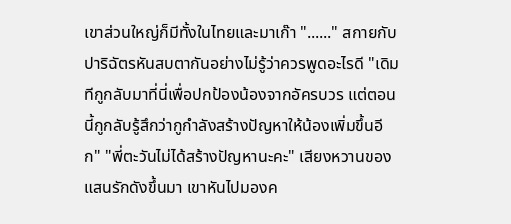เขาส่วนใหญ่ก็มีทั้งในไทยและมาเก๊า "......" สกายกับปาริฉัตรหันสบตากันอย่างไม่รู้ว่าควรพูดอะไรดี "เดิมทีกูกลับมาที่นี่เพื่อปกป้องน้องจากอัครบวร แต่ตอนนี้กูกลับรู้สึกว่ากูกำลังสร้างปัญหาให้น้องเพิ่มขึ้นอีก" "พี่ตะวันไม่ได้สร้างปัญหานะคะ" เสียงหวานของแสนรักดังขึ้นมา เขาหันไปมองค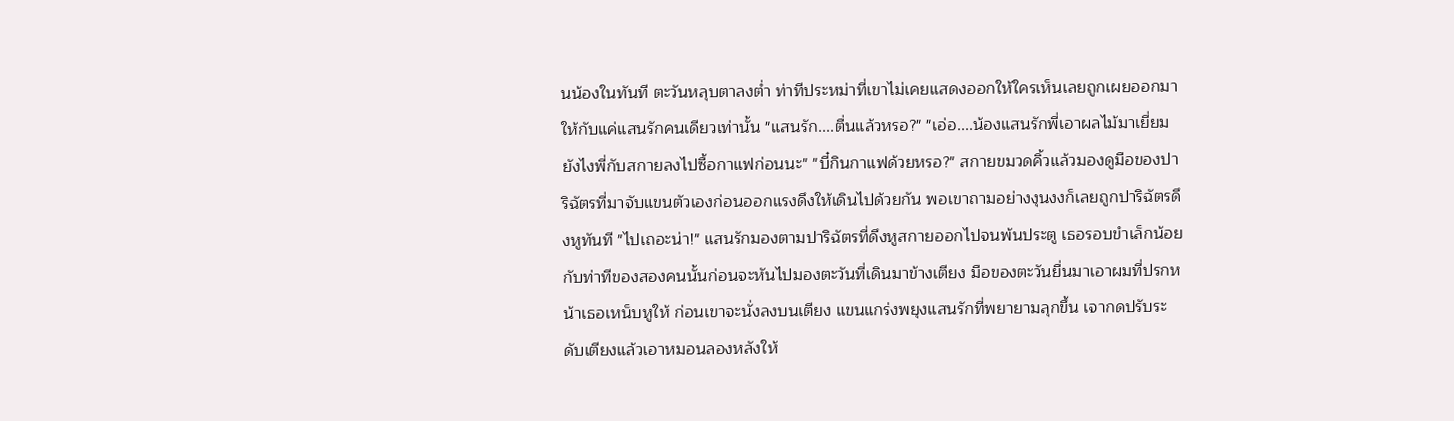นน้องในทันที ตะวันหลุบตาลงต่ำ ท่าทีประหม่าที่เขาไม่เคยแสดงออกให้ใครเห็นเลยถูกเผยออกมาให้กับแค่แสนรักคนเดียวเท่านั้น "แสนรัก....ตื่นแล้วหรอ?" "เอ่อ....น้องแสนรักพี่เอาผลไม้มาเยี่ยม ยังไงพี่กับสกายลงไปซื้อกาแฟก่อนนะ" "บี๋กินกาแฟด้วยหรอ?" สกายขมวดคิ้วแล้วมองดูมือของปาริฉัตรที่มาจับแขนตัวเองก่อนออกแรงดึงให้เดินไปด้วยกัน พอเขาถามอย่างงุนงงก็เลยถูกปาริฉัตรดึงหูทันที "ไปเถอะน่า!" แสนรักมองตามปาริฉัตรที่ดึงหูสกายออกไปจนพ้นประตู เธอรอบขำเล็กน้อยกับท่าทีของสองคนนั้นก่อนจะหันไปมองตะวันที่เดินมาข้างเตียง มือของตะวันยื่นมาเอาผมที่ปรกหน้าเธอเหน็บหูให้ ก่อนเขาจะนั่งลงบนเตียง แขนแกร่งพยุงแสนรักที่พยายามลุกขึ้น เจากดปรับระดับเตียงแล้วเอาหมอนลองหลังให้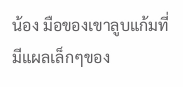น้อง มือของเขาลูบแก้มที่มีแผลเล็กๆของ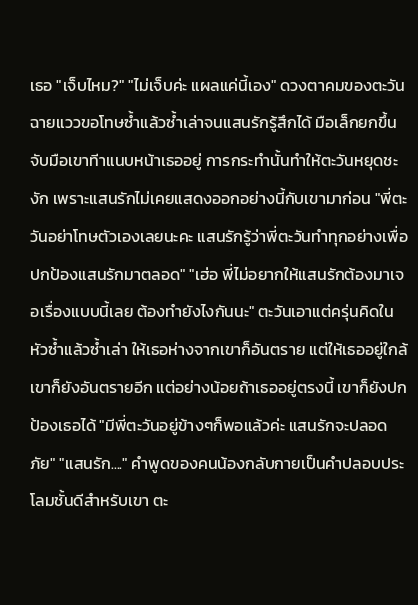เธอ "เจ็บไหม?" "ไม่เจ็บค่ะ แผลแค่นี้เอง" ดวงตาคมของตะวันฉายแววขอโทษซ้ำแล้วซ้ำเล่าจนแสนรักรู้สึกได้ มือเล็กยกขึ้นจับมือเขาทีาแนบหน้าเธออยู่ การกระทำนั้นทำให้ตะวันหยุดชะงัก เพราะแสนรักไม่เคยแสดงออกอย่างนี้กับเขามาก่อน "พี่ตะวันอย่าโทษตัวเองเลยนะคะ แสนรักรู้ว่าพี่ตะวันทำทุกอย่างเพื่อปกป้องแสนรักมาตลอด" "เฮ่อ พี่ไม่อยากให้แสนรักต้องมาเจอเรื่องแบบนี้เลย ต้องทำยังไงกันนะ" ตะวันเอาแต่ครุ่นคิดในหัวซ้ำแล้วซ้ำเล่า ให้เธอห่างจากเขาก็อันตราย แต่ให้เธออยู่ใกล้เขาก็ยังอันตรายอีก แต่อย่างน้อยถ้าเธออยู่ตรงนี้ เขาก็ยังปกป้องเธอได้ "มีพี่ตะวันอยู่ข้างๆก็พอแล้วค่ะ แสนรักจะปลอดภัย" "แสนรัก...." คำพูดของคนน้องกลับกายเป็นคำปลอบประโลมชั้นดีสำหรับเขา ตะ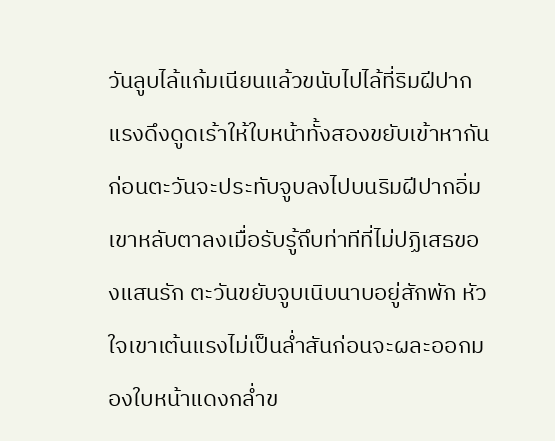วันลูบไล้แก้มเนียนแล้วขนับไปไล้ที่ริมฝีปาก แรงดึงดูดเร้าให้ใบหน้าทั้งสองขยับเข้าหากัน ก่อนตะวันจะประทับจูบลงไปบนริมฝีปากอิ่ม เขาหลับตาลงเมื่อรับรู้ถึบท่าทีที่ไม่ปฏิเสธของแสนรัก ตะวันขยับจูบเนิบนาบอยู่สักพัก หัวใจเขาเต้นแรงไม่เป็นล่ำสันก่อนจะผละออกมองใบหน้าแดงกล่ำข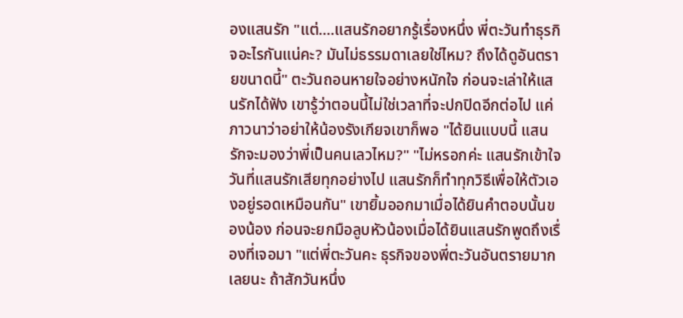องแสนรัก "แต่....แสนรักอยากรู้เรื่องหนึ่ง พี่ตะวันทำธุรกิจอะไรกันแน่คะ? มันไม่ธรรมดาเลยใช่ไหม? ถึงได้ดูอันตรายขนาดนี้" ตะวันถอนหายใจอย่างหนักใจ ก่อนจะเล่าให้แสนรักได้ฟัง เขารู้ว่าตอนนี้ไม่ใช่เวลาที่จะปกปิดอีกต่อไป แค่ภาวนาว่าอย่าให้น้องรังเกียจเขาก็พอ "ได้ยินแบบนี้ แสนรักจะมองว่าพี่เป็นคนเลวไหม?" "ไม่หรอกค่ะ แสนรักเข้าใจ วันที่แสนรักเสียทุกอย่างไป แสนรักก็ทำทุกวิธีเพื่อให้ตัวเองอยู่รอดเหมือนกัน" เขายิ้มออกมาเมื่อได้ยินคำตอบนั้นของน้อง ก่อนจะยกมือลูบหัวน้องเมื่อได้ยินแสนรักพูดถึงเรื่องที่เจอมา "แต่พี่ตะวันคะ ธุรกิจของพี่ตะวันอันตรายมากเลยนะ ถ้าสักวันหนึ่ง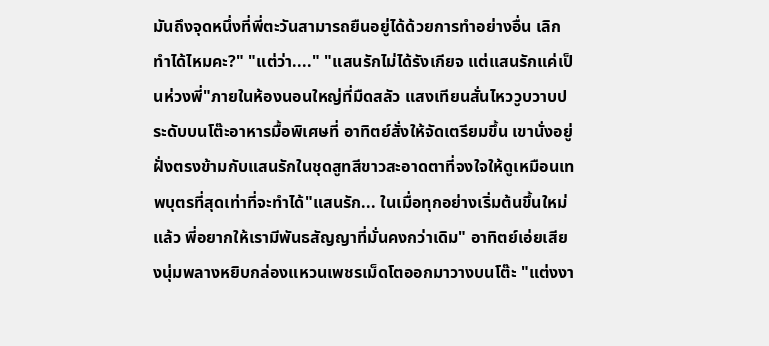มันถึงจุดหนึ่งที่พี่ตะวันสามารถยืนอยู่ได้ด้วยการทำอย่างอื่น เลิกทำได้ไหมคะ?" "แต่ว่า...." "แสนรักไม่ได้รังเกียจ แต่แสนรักแค่เป็นห่วงพี่"ภายในห้องนอนใหญ่ที่มืดสลัว แสงเทียนสั่นไหววูบวาบประดับบนโต๊ะอาหารมื้อพิเศษที่ อาทิตย์สั่งให้จัดเตรียมขึ้น เขานั่งอยู่ฝั่งตรงข้ามกับแสนรักในชุดสูทสีขาวสะอาดตาที่จงใจให้ดูเหมือนเทพบุตรที่สุดเท่าที่จะทำได้"แสนรัก... ในเมื่อทุกอย่างเริ่มต้นขึ้นใหม่แล้ว พี่อยากให้เรามีพันธสัญญาที่มั่นคงกว่าเดิม" อาทิตย์เอ่ยเสียงนุ่มพลางหยิบกล่องแหวนเพชรเม็ดโตออกมาวางบนโต๊ะ "แต่งงา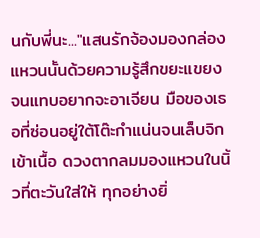นกับพี่นะ..."แสนรักจ้องมองกล่องแหวนนั้นด้วยความรู้สึกขยะแขยงจนแทบอยากจะอาเจียน มือของเธอที่ซ่อนอยู่ใต้โต๊ะกำแน่นจนเล็บจิกเข้าเนื้อ ดวงตากลมมองแหวนในนิ้วที่ตะวันใส่ให้ ทุกอย่างยิ่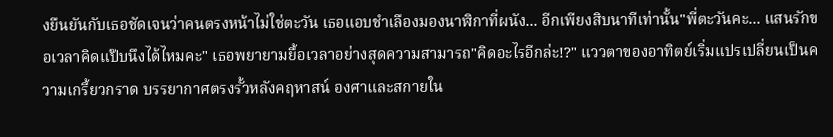งยืนยันกับเธอชัดเจนว่าคนตรงหน้าไม่ใช่ตะวัน เธอแอบชำเลืองมองนาฬิกาที่ผนัง... อีกเพียงสิบนาทีเท่านั้น"พี่ตะวันคะ... แสนรักขอเวลาคิดแป๊บนึงได้ไหมคะ" เธอพยายามยื้อเวลาอย่างสุดความสามารถ"คิดอะไรอีกล่ะ!?" แววตาของอาทิตย์เริ่มแปรเปลี่ยนเป็นความเกรี้ยวกราด บรรยากาศตรงรั้วหลังคฤหาสน์ องศาและสกายใน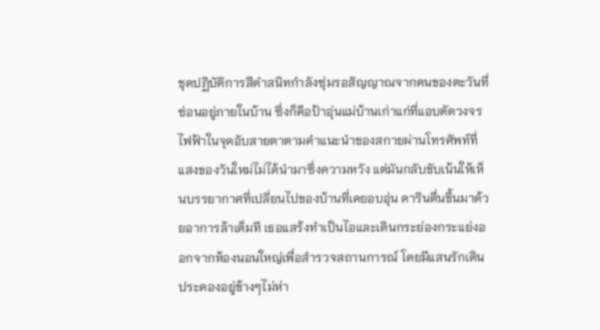ชุดปฏิบัติการสีดำสนิทกำลังซุ่มรอสัญญาณจากคนของตะวันที่ซ่อนอยู่ภายในบ้าน ซึ่งก็คือป้าอุ่นแม่บ้านเก่าแก่ที่แอบตัดวงจรไฟฟ้าในจุดอับสายตาตามคำแนะนำของสกายผ่านโทรศัพท์ที่
แสงของวันใหม่ไม่ได้นำมาซึ่งความหวัง แต่มันกลับขับเน้นให้เห็นบรรยากาศที่เปลี่ยนไปของบ้านที่เคยอบอุ่น ดารินตื่นขึ้นมาด้วยอาการล้าเต็มที เธอแสร้งทำเป็นไอและเดินกระย่องกระแย่งออกจากห้องนอนใหญ่เพื่อสำรวจสถานการณ์ โดยมีแสนรักเดินประคองอยู่ข้างๆไม่ห่า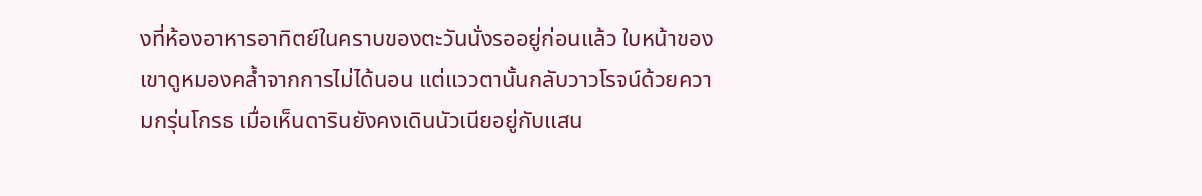งที่ห้องอาหารอาทิตย์ในคราบของตะวันนั่งรออยู่ก่อนแล้ว ใบหน้าของเขาดูหมองคล้ำจากการไม่ได้นอน แต่แววตานั้นกลับวาวโรจน์ด้วยความกรุ่นโกรธ เมื่อเห็นดารินยังคงเดินนัวเนียอยู่กับแสน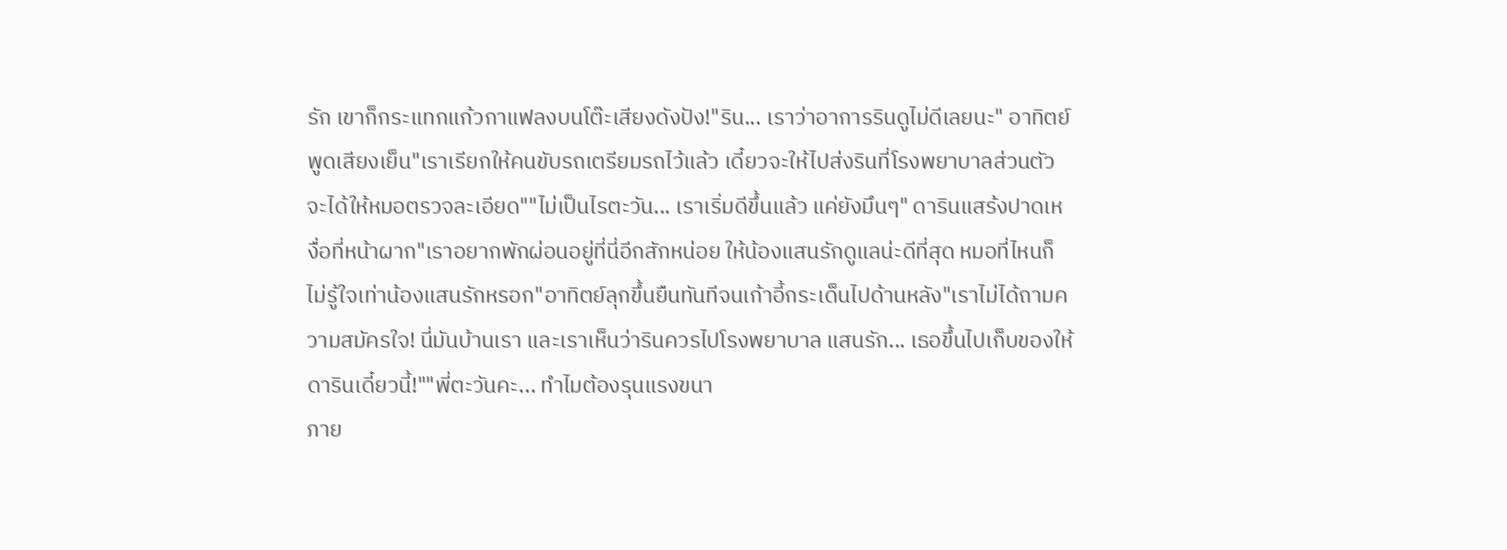รัก เขาก็กระแทกแก้วกาแฟลงบนโต๊ะเสียงดังปัง!"ริน... เราว่าอาการรินดูไม่ดีเลยนะ" อาทิตย์พูดเสียงเย็น"เราเรียกให้คนขับรถเตรียมรถไว้แล้ว เดี๋ยวจะให้ไปส่งรินที่โรงพยาบาลส่วนตัว จะได้ให้หมอตรวจละเอียด""ไม่เป็นไรตะวัน... เราเริ่มดีขึ้นแล้ว แค่ยังมึนๆ" ดารินแสร้งปาดเหงื่อที่หน้าผาก"เราอยากพักผ่อนอยู่ที่นี่อีกสักหน่อย ให้น้องแสนรักดูแลน่ะดีที่สุด หมอที่ไหนก็ไม่รู้ใจเท่าน้องแสนรักหรอก"อาทิตย์ลุกขึ้นยืนทันทีจนเก้าอี้กระเด็นไปด้านหลัง"เราไม่ได้ถามความสมัครใจ! นี่มันบ้านเรา และเราเห็นว่ารินควรไปโรงพยาบาล แสนรัก... เธอขึ้นไปเก็บของให้ดารินเดี๋ยวนี้!""พี่ตะวันคะ... ทำไมต้องรุนแรงขนา
ภาย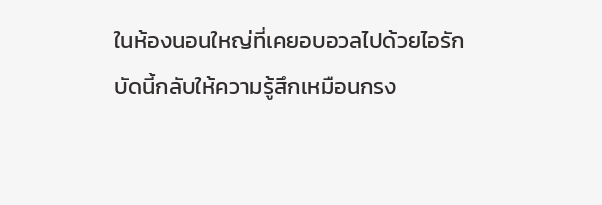ในห้องนอนใหญ่ที่เคยอบอวลไปด้วยไอรัก บัดนี้กลับให้ความรู้สึกเหมือนกรง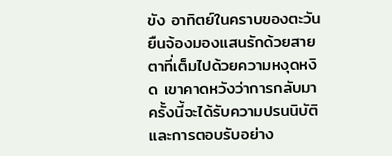ขัง อาทิตย์ในคราบของตะวันยืนจ้องมองแสนรักด้วยสายตาที่เต็มไปด้วยความหงุดหงิด เขาคาดหวังว่าการกลับมาครั้งนี้จะได้รับความปรนนิบัติและการตอบรับอย่าง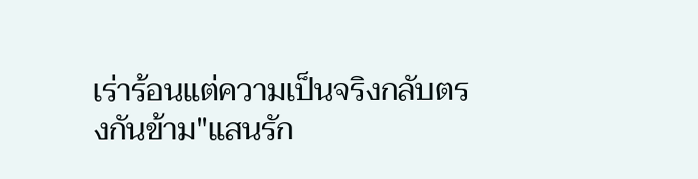เร่าร้อนแต่ความเป็นจริงกลับตรงกันข้าม"แสนรัก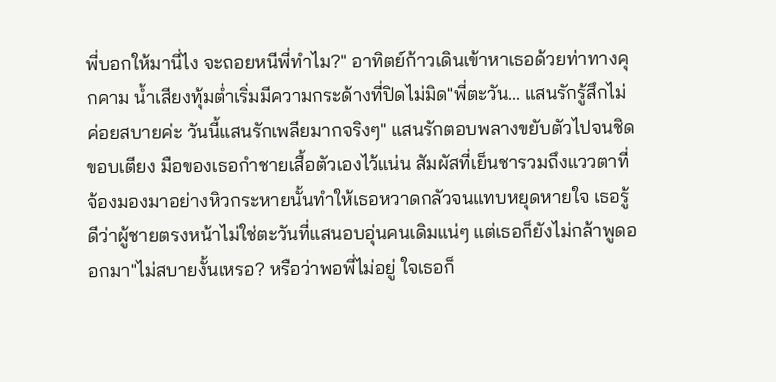พี่บอกให้มานี่ไง จะถอยหนีพี่ทำไม?" อาทิตย์ก้าวเดินเข้าหาเธอด้วยท่าทางคุกคาม น้ำเสียงทุ้มต่ำเริ่มมีความกระด้างที่ปิดไม่มิด"พี่ตะวัน... แสนรักรู้สึกไม่ค่อยสบายค่ะ วันนี้แสนรักเพลียมากจริงๆ" แสนรักตอบพลางขยับตัวไปจนชิดขอบเตียง มือของเธอกำชายเสื้อตัวเองไว้แน่น สัมผัสที่เย็นชารวมถึงแววตาที่จ้องมองมาอย่างหิวกระหายนั้นทำให้เธอหวาดกลัวจนแทบหยุดหายใจ เธอรู้ดีว่าผู้ชายตรงหน้าไม่ใช่ตะวันที่แสนอบอุ่นคนเดิมแน่ๆ แต่เธอก็ยังไม่กล้าพูดออกมา"ไม่สบายงั้นเหรอ? หรือว่าพอพี่ไม่อยู่ ใจเธอก็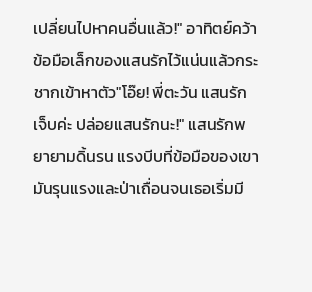เปลี่ยนไปหาคนอื่นแล้ว!" อาทิตย์คว้าข้อมือเล็กของแสนรักไว้แน่นแล้วกระชากเข้าหาตัว"โอ๊ย! พี่ตะวัน แสนรักเจ็บค่ะ ปล่อยแสนรักนะ!" แสนรักพยายามดิ้นรน แรงบีบที่ข้อมือของเขามันรุนแรงและป่าเถื่อนจนเธอเริ่มมี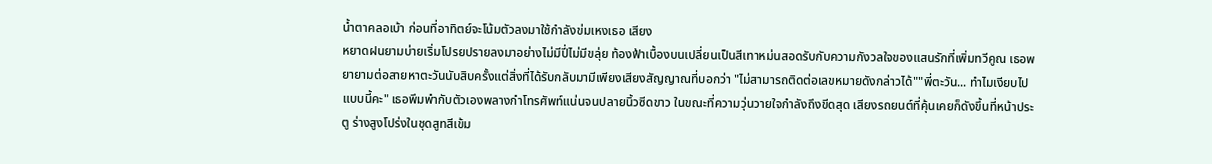น้ำตาคลอเบ้า ก่อนที่อาทิตย์จะโน้มตัวลงมาใช้กำลังข่มเหงเธอ เสียง
หยาดฝนยามบ่ายเริ่มโปรยปรายลงมาอย่างไม่มีปี่ไม่มีขลุ่ย ท้องฟ้าเบื้องบนเปลี่ยนเป็นสีเทาหม่นสอดรับกับความกังวลใจของแสนรักที่เพิ่มทวีคูณ เธอพยายามต่อสายหาตะวันนับสิบครั้งแต่สิ่งที่ได้รับกลับมามีเพียงเสียงสัญญาณที่บอกว่า "ไม่สามารถติดต่อเลขหมายดังกล่าวได้""พี่ตะวัน... ทำไมเงียบไปแบบนี้คะ" เธอพึมพำกับตัวเองพลางกำโทรศัพท์แน่นจนปลายนิ้วซีดขาว ในขณะที่ความวุ่นวายใจกำลังถึงขีดสุด เสียงรถยนต์ที่คุ้นเคยก็ดังขึ้นที่หน้าประตู ร่างสูงโปร่งในชุดสูทสีเข้ม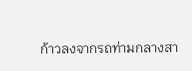ก้าวลงจากรถท่ามกลางสา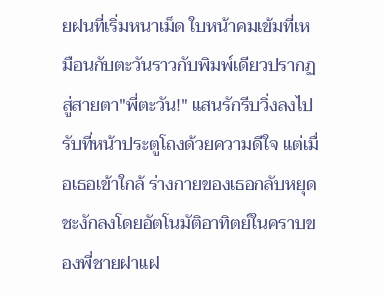ยฝนที่เริ่มหนาเม็ด ใบหน้าคมเข้มที่เหมือนกับตะวันราวกับพิมพ์เดียวปรากฏสู่สายตา"พี่ตะวัน!" แสนรักรีบวิ่งลงไปรับที่หน้าประตูโถงด้วยความดีใจ แต่เมื่อเธอเข้าใกล้ ร่างกายของเธอกลับหยุดชะงักลงโดยอัตโนมัติอาทิตย์ในคราบของพี่ชายฝาแฝ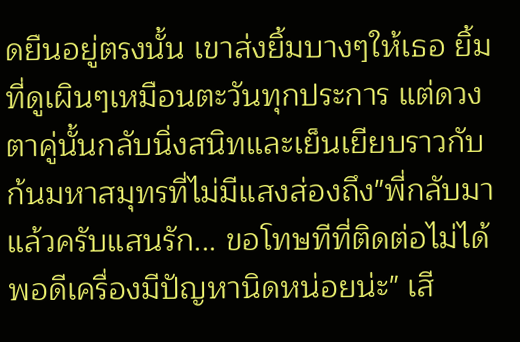ดยืนอยู่ตรงนั้น เขาส่งยิ้มบางๆให้เธอ ยิ้มที่ดูเผินๆเหมือนตะวันทุกประการ แต่ดวงตาคู่นั้นกลับนิ่งสนิทและเย็นเยียบราวกับก้นมหาสมุทรที่ไม่มีแสงส่องถึง"พี่กลับมาแล้วครับแสนรัก... ขอโทษทีที่ติดต่อไม่ได้ พอดีเครื่องมีปัญหานิดหน่อยน่ะ" เสี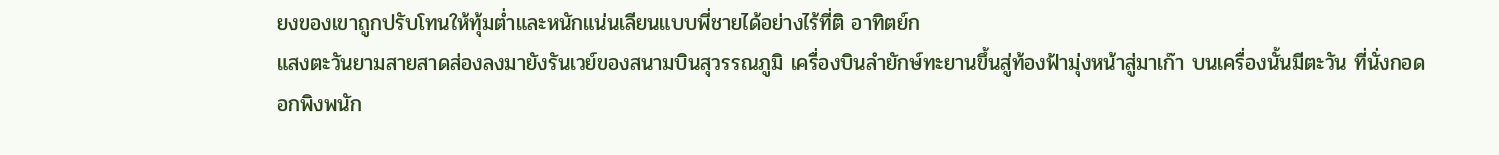ยงของเขาถูกปรับโทนให้ทุ้มต่ำและหนักแน่นเลียนแบบพี่ชายได้อย่างไร้ที่ติ อาทิตย์ก
แสงตะวันยามสายสาดส่องลงมายังรันเวย์ของสนามบินสุวรรณภูมิ เครื่องบินลำยักษ์ทะยานขึ้นสู่ท้องฟ้ามุ่งหน้าสู่มาเก๊า บนเครื่องนั้นมีตะวัน ที่นั่งกอดอกพิงพนัก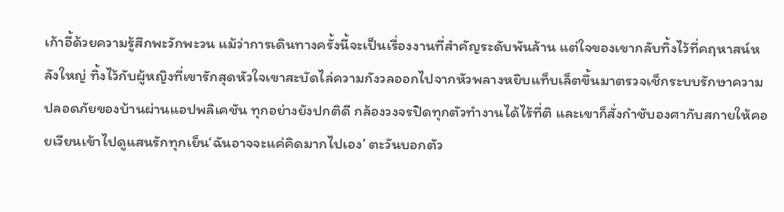เก้าอี้ด้วยความรู้สึกพะวักพะวน แม้ว่าการเดินทางครั้งนี้จะเป็นเรื่องงานที่สำคัญระดับพันล้าน แต่ใจของเขากลับทิ้งไว้ที่คฤหาสน์หลังใหญ่ ทิ้งไว้กับผู้หญิงที่เขารักสุดหัวใจเขาสะบัดไล่ความกังวลออกไปจากหัวพลางหยิบแท็บเล็ตขึ้นมาตรวจเช็กระบบรักษาความปลอดภัยของบ้านผ่านแอปพลิเคชัน ทุกอย่างยังปกติดี กล้องวงจรปิดทุกตัวทำงานได้ไร้ที่ติ และเขาก็สั่งกำชับองศากับสกายให้คอยเวียนเข้าไปดูแสนรักทุกเย็น‘ฉันอาจจะแค่คิดมากไปเอง’ ตะวันบอกตัว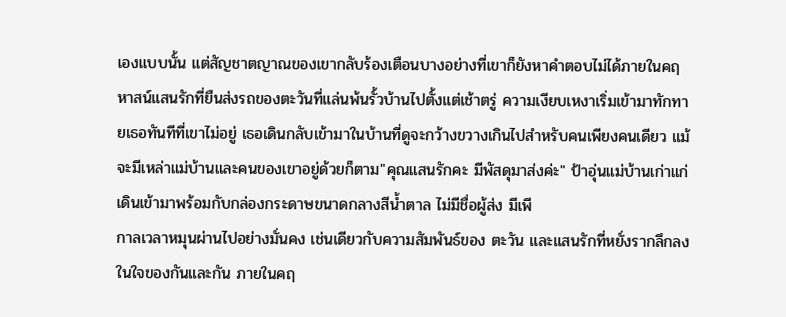เองแบบนั้น แต่สัญชาตญาณของเขากลับร้องเตือนบางอย่างที่เขาก็ยังหาคำตอบไม่ได้ภายในคฤหาสน์แสนรักที่ยืนส่งรถของตะวันที่แล่นพ้นรั้วบ้านไปตั้งแต่เช้าตรู่ ความเงียบเหงาเริ่มเข้ามาทักทายเธอทันทีที่เขาไม่อยู่ เธอเดินกลับเข้ามาในบ้านที่ดูจะกว้างขวางเกินไปสำหรับคนเพียงคนเดียว แม้จะมีเหล่าแม่บ้านและคนของเขาอยู่ด้วยก็ตาม"คุณแสนรักคะ มีพัสดุมาส่งค่ะ" ป้าอุ่นแม่บ้านเก่าแก่เดินเข้ามาพร้อมกับกล่องกระดาษขนาดกลางสีน้ำตาล ไม่มีชื่อผู้ส่ง มีเพี
กาลเวลาหมุนผ่านไปอย่างมั่นคง เช่นเดียวกับความสัมพันธ์ของ ตะวัน และแสนรักที่หยั่งรากลึกลงในใจของกันและกัน ภายในคฤ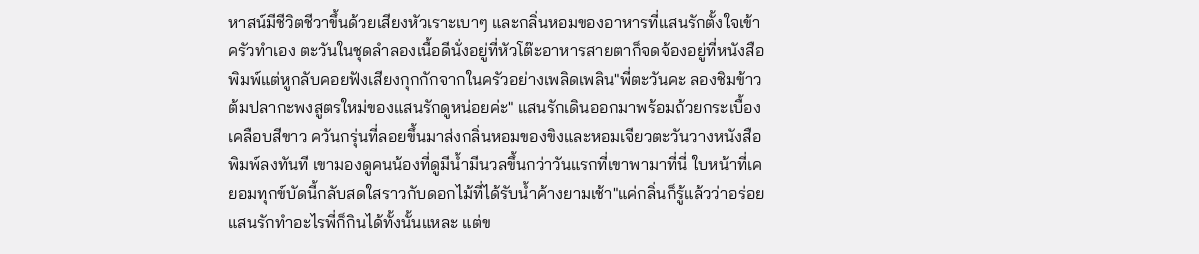หาสน์มีชีวิตชีวาขึ้นด้วยเสียงหัวเราะเบาๆ และกลิ่นหอมของอาหารที่แสนรักตั้งใจเข้าครัวทำเอง ตะวันในชุดลำลองเนื้อดีนั่งอยู่ที่หัวโต๊ะอาหารสายตาก็จดจ้องอยู่ที่หนังสือพิมพ์แต่หูกลับคอยฟังเสียงกุกกักจากในครัวอย่างเพลิดเพลิน"พี่ตะวันคะ ลองชิมข้าวต้มปลากะพงสูตรใหม่ของแสนรักดูหน่อยค่ะ" แสนรักเดินออกมาพร้อมถ้วยกระเบื้องเคลือบสีขาว ควันกรุ่นที่ลอยขึ้นมาส่งกลิ่นหอมของขิงและหอมเจียวตะวันวางหนังสือพิมพ์ลงทันที เขามองดูคนน้องที่ดูมีน้ำมีนวลขึ้นกว่าวันแรกที่เขาพามาที่นี่ ใบหน้าที่เคยอมทุกข์บัดนี้กลับสดใสราวกับดอกไม้ที่ได้รับน้ำค้างยามเช้า"แค่กลิ่นก็รู้แล้วว่าอร่อย แสนรักทำอะไรพี่ก็กินได้ทั้งนั้นแหละ แต่ข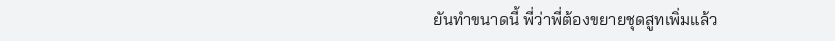ยันทำขนาดนี้ พี่ว่าพี่ต้องขยายชุดสูทเพิ่มแล้ว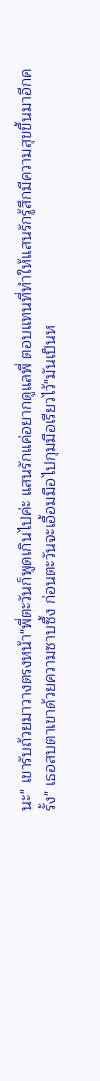นะ" เขารับถ้วยมาวางตรงหน้า"พี่ตะวันก็พูดเกินไปค่ะ แสนรักแค่อยากดูแลพี่ ตอบแทนที่ทำให้แสนรักรู้สึกมีความสุขขึ้นมาอีกครั้ง" เธอสบตาเขาด้วยความซาบซึ้ง ก่อนตะวันจะเอื้อมมือไปกุมมือเรียวไว้"มันเป็นห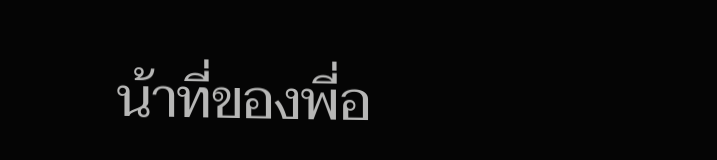น้าที่ของพี่อ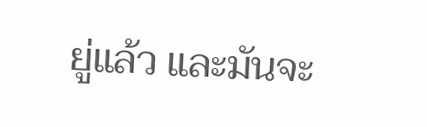ยู่แล้ว และมันจะ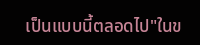เป็นแบบนี้ตลอดไป"ในข